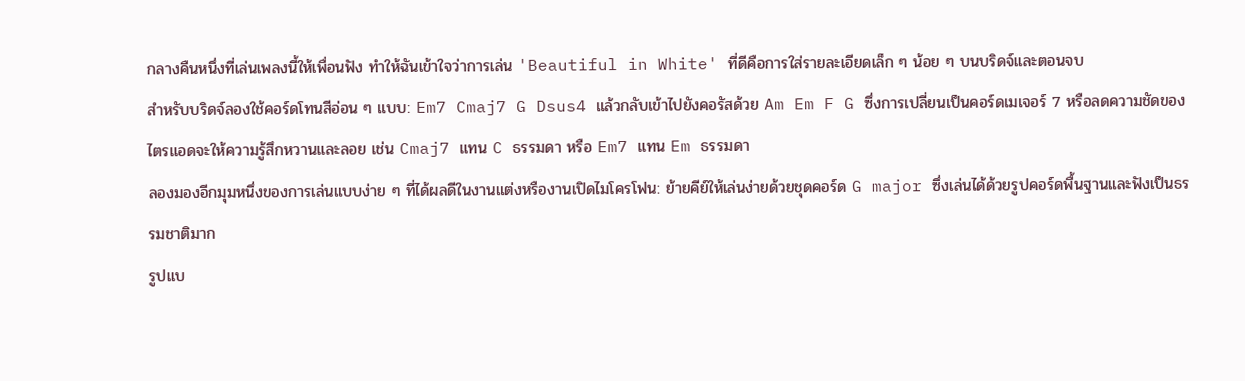กลางคืนหนึ่งที่เล่นเพลงนี้ให้เพื่อนฟัง ทำให้ฉันเข้าใจว่าการเล่น 'Beautiful in White' ที่ดีคือการใส่รายละเอียดเล็ก ๆ น้อย ๆ บนบริดจ์และตอนจบ
สำหรับบริดจ์ลองใช้คอร์ดโทนสีอ่อน ๆ แบบ: Em7 Cmaj7 G Dsus4 แล้วกลับเข้าไปยังคอรัสด้วย Am Em F G ซึ่งการเปลี่ยนเป็นคอร์ดเมเจอร์ 7 หรือลดความชัดของไตรแอดจะให้ความรู้สึกหวานและลอย เช่น Cmaj7 แทน C ธรรมดา หรือ Em7 แทน Em ธรรมดา
ลองมองอีกมุมหนึ่งของการเล่นแบบง่าย ๆ ที่ได้ผลดีในงานแต่งหรืองานเปิดไมโครโฟน: ย้ายคีย์ให้เล่นง่ายด้วยชุดคอร์ด G major ซึ่งเล่นได้ด้วยรูปคอร์ดพื้นฐานและฟังเป็นธรรมชาติมาก
รูปแบ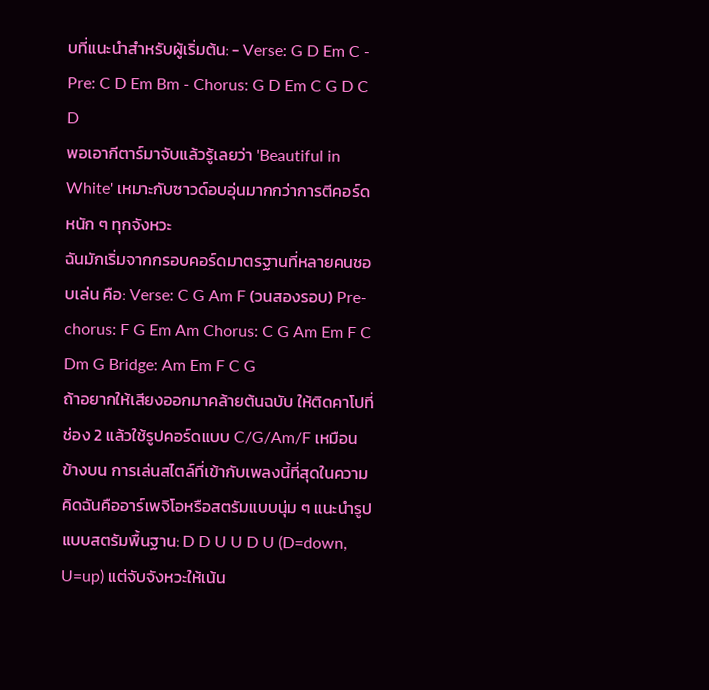บที่แนะนำสำหรับผู้เริ่มต้น: - Verse: G D Em C - Pre: C D Em Bm - Chorus: G D Em C G D C D
พอเอากีตาร์มาจับแล้วรู้เลยว่า 'Beautiful in White' เหมาะกับซาวด์อบอุ่นมากกว่าการตีคอร์ดหนัก ๆ ทุกจังหวะ
ฉันมักเริ่มจากกรอบคอร์ดมาตรฐานที่หลายคนชอบเล่น คือ: Verse: C G Am F (วนสองรอบ) Pre-chorus: F G Em Am Chorus: C G Am Em F C Dm G Bridge: Am Em F C G
ถ้าอยากให้เสียงออกมาคล้ายต้นฉบับ ให้ติดคาโปที่ช่อง 2 แล้วใช้รูปคอร์ดแบบ C/G/Am/F เหมือนข้างบน การเล่นสไตล์ที่เข้ากับเพลงนี้ที่สุดในความคิดฉันคืออาร์เพจิโอหรือสตรัมแบบนุ่ม ๆ แนะนำรูปแบบสตรัมพื้นฐาน: D D U U D U (D=down, U=up) แต่จับจังหวะให้เน้น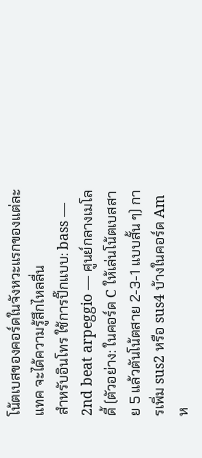โน้ตเบสของคอร์ดในจังหวะแรกของแต่ละแทค จะได้ความรู้สึกไหลลื่น
สำหรับอินโทร ใช้การปิ๊กแบบ: bass — 2nd beat arpeggio — ศูนย์กลางเมโลดี้ (ตัวอย่าง: ในคอร์ด C ให้เล่นโน้ตเบสสาย 5 แล้วตันโน้ตสาย 2-3-1 แบบสั้น ๆ) การเพิ่ม sus2 หรือ sus4 บ้างในคอร์ด Am ห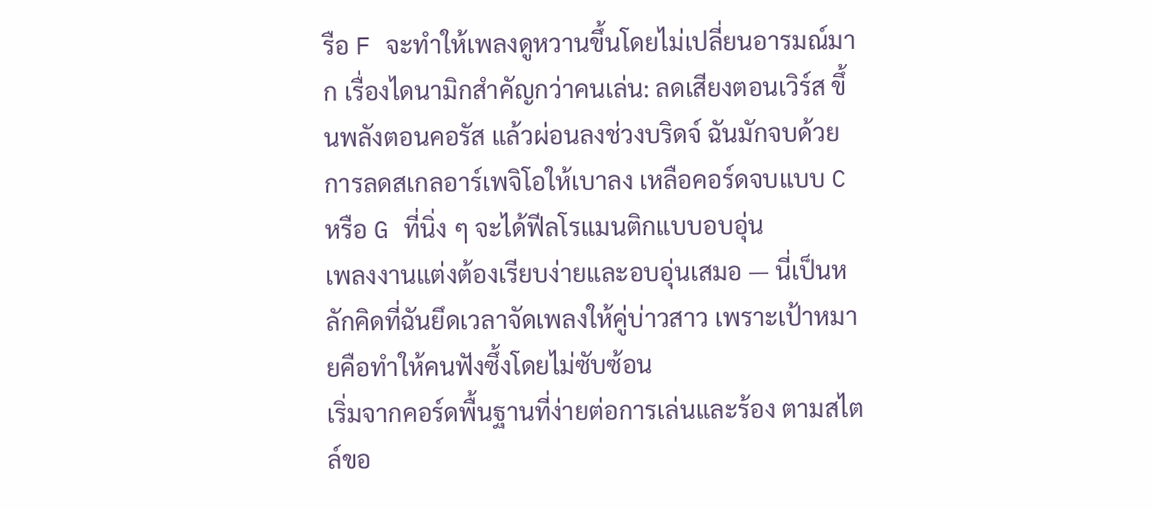รือ F จะทำให้เพลงดูหวานขึ้นโดยไม่เปลี่ยนอารมณ์มาก เรื่องไดนามิกสำคัญกว่าคนเล่น: ลดเสียงตอนเวิร์ส ขึ้นพลังตอนคอรัส แล้วผ่อนลงช่วงบริดจ์ ฉันมักจบด้วยการลดสเกลอาร์เพจิโอให้เบาลง เหลือคอร์ดจบแบบ C หรือ G ที่นิ่ง ๆ จะได้ฟีลโรแมนติกแบบอบอุ่น
เพลงงานแต่งต้องเรียบง่ายและอบอุ่นเสมอ — นี่เป็นหลักคิดที่ฉันยึดเวลาจัดเพลงให้คู่บ่าวสาว เพราะเป้าหมายคือทำให้คนฟังซึ้งโดยไม่ซับซ้อน
เริ่มจากคอร์ดพื้นฐานที่ง่ายต่อการเล่นและร้อง ตามสไตล์ขอ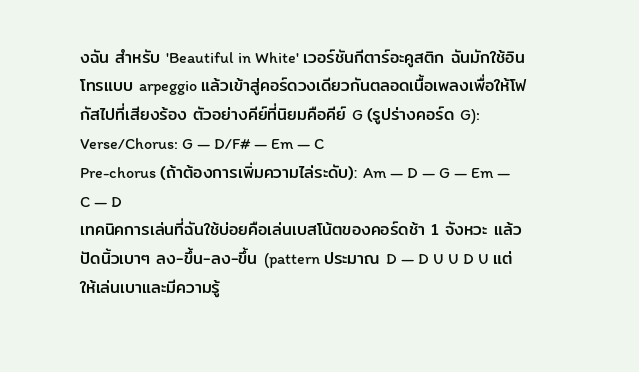งฉัน สำหรับ 'Beautiful in White' เวอร์ชันกีตาร์อะคูสติก ฉันมักใช้อินโทรแบบ arpeggio แล้วเข้าสู่คอร์ดวงเดียวกันตลอดเนื้อเพลงเพื่อให้โฟกัสไปที่เสียงร้อง ตัวอย่างคีย์ที่นิยมคือคีย์ G (รูปร่างคอร์ด G):
Verse/Chorus: G — D/F# — Em — C
Pre-chorus (ถ้าต้องการเพิ่มความไล่ระดับ): Am — D — G — Em — C — D
เทคนิคการเล่นที่ฉันใช้บ่อยคือเล่นเบสโน้ตของคอร์ดช้า 1 จังหวะ แล้วปัดนิ้วเบาๆ ลง-ขึ้น-ลง-ขึ้น (pattern ประมาณ D — D U U D U แต่ให้เล่นเบาและมีความรู้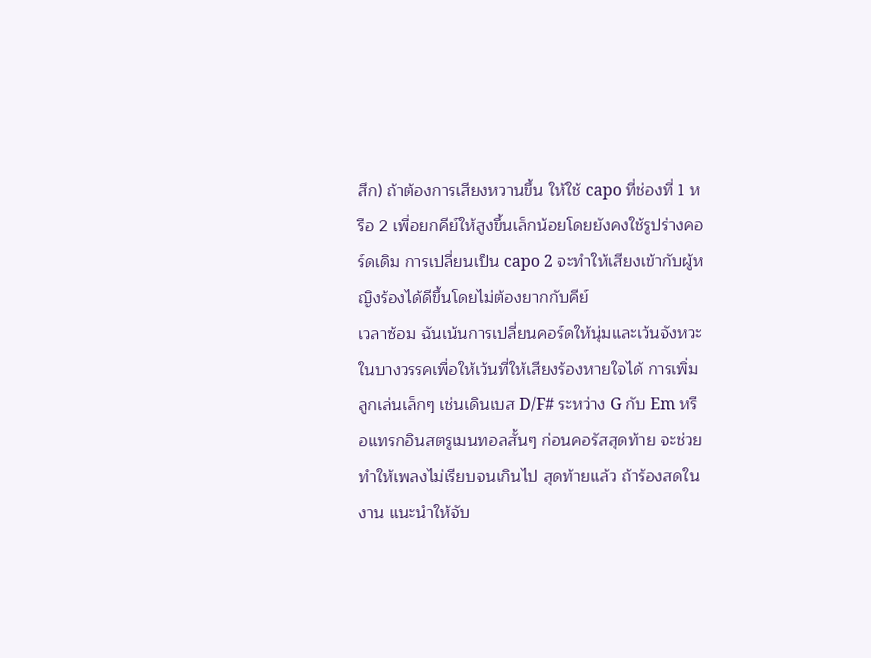สึก) ถ้าต้องการเสียงหวานขึ้น ให้ใช้ capo ที่ช่องที่ 1 หรือ 2 เพื่อยกคีย์ให้สูงขึ้นเล็กน้อยโดยยังคงใช้รูปร่างคอร์ดเดิม การเปลี่ยนเป็น capo 2 จะทำให้เสียงเข้ากับผู้หญิงร้องได้ดีขึ้นโดยไม่ต้องยากกับคีย์
เวลาซ้อม ฉันเน้นการเปลี่ยนคอร์ดให้นุ่มและเว้นจังหวะในบางวรรคเพื่อให้เว้นที่ให้เสียงร้องหายใจได้ การเพิ่มลูกเล่นเล็กๆ เช่นเดินเบส D/F# ระหว่าง G กับ Em หรือแทรกอินสตรูเมนทอลสั้นๆ ก่อนคอรัสสุดท้าย จะช่วยทำให้เพลงไม่เรียบจนเกินไป สุดท้ายแล้ว ถ้าร้องสดในงาน แนะนำให้จับ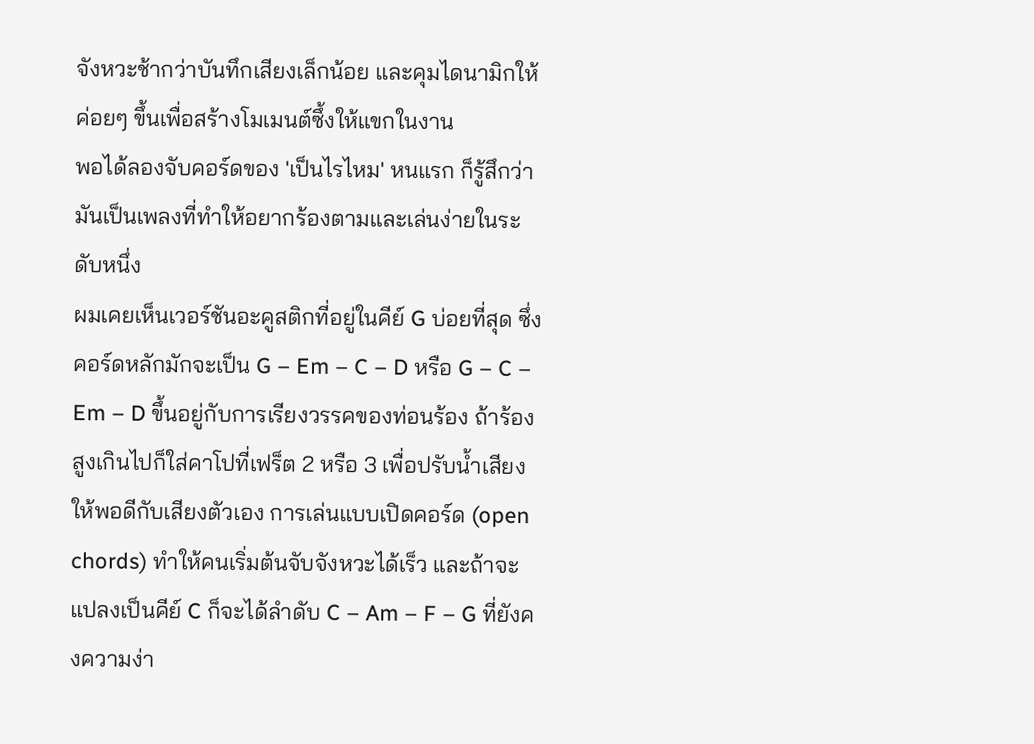จังหวะช้ากว่าบันทึกเสียงเล็กน้อย และคุมไดนามิกให้ค่อยๆ ขึ้นเพื่อสร้างโมเมนต์ซึ้งให้แขกในงาน
พอได้ลองจับคอร์ดของ 'เป็นไรไหม' หนแรก ก็รู้สึกว่ามันเป็นเพลงที่ทำให้อยากร้องตามและเล่นง่ายในระดับหนึ่ง
ผมเคยเห็นเวอร์ชันอะคูสติกที่อยู่ในคีย์ G บ่อยที่สุด ซึ่งคอร์ดหลักมักจะเป็น G – Em – C – D หรือ G – C – Em – D ขึ้นอยู่กับการเรียงวรรคของท่อนร้อง ถ้าร้องสูงเกินไปก็ใส่คาโปที่เฟร็ต 2 หรือ 3 เพื่อปรับน้ำเสียงให้พอดีกับเสียงตัวเอง การเล่นแบบเปิดคอร์ด (open chords) ทำให้คนเริ่มต้นจับจังหวะได้เร็ว และถ้าจะแปลงเป็นคีย์ C ก็จะได้ลำดับ C – Am – F – G ที่ยังคงความง่า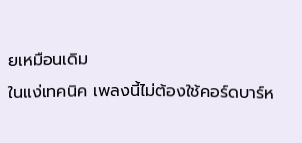ยเหมือนเดิม
ในแง่เทคนิค เพลงนี้ไม่ต้องใช้คอร์ดบาร์ห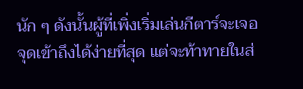นัก ๆ ดังนั้นผู้ที่เพิ่งเริ่มเล่นกีตาร์จะเจอจุดเข้าถึงได้ง่ายที่สุด แต่จะท้าทายในส่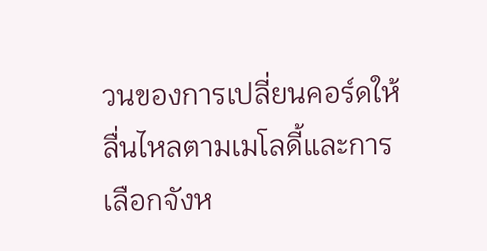วนของการเปลี่ยนคอร์ดให้ลื่นไหลตามเมโลดี้และการเลือกจังห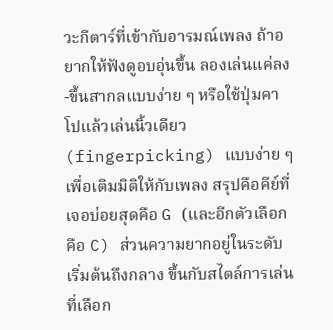วะกีตาร์ที่เข้ากับอารมณ์เพลง ถ้าอยากให้ฟังดูอบอุ่นขึ้น ลองเล่นแค่ลง-ขึ้นสากลแบบง่าย ๆ หรือใช้ปุ่มคาโปแล้วเล่นนิ้วเดียว (fingerpicking) แบบง่าย ๆ เพื่อเติมมิติให้กับเพลง สรุปคือคีย์ที่เจอบ่อยสุดคือ G (และอีกตัวเลือกคือ C) ส่วนความยากอยู่ในระดับเริ่มต้นถึงกลาง ขึ้นกับสไตล์การเล่นที่เลือก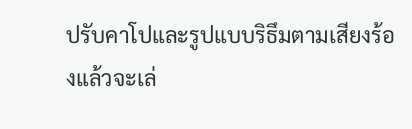ปรับคาโปและรูปแบบริธึมตามเสียงร้องแล้วจะเล่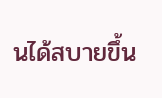นได้สบายขึ้น